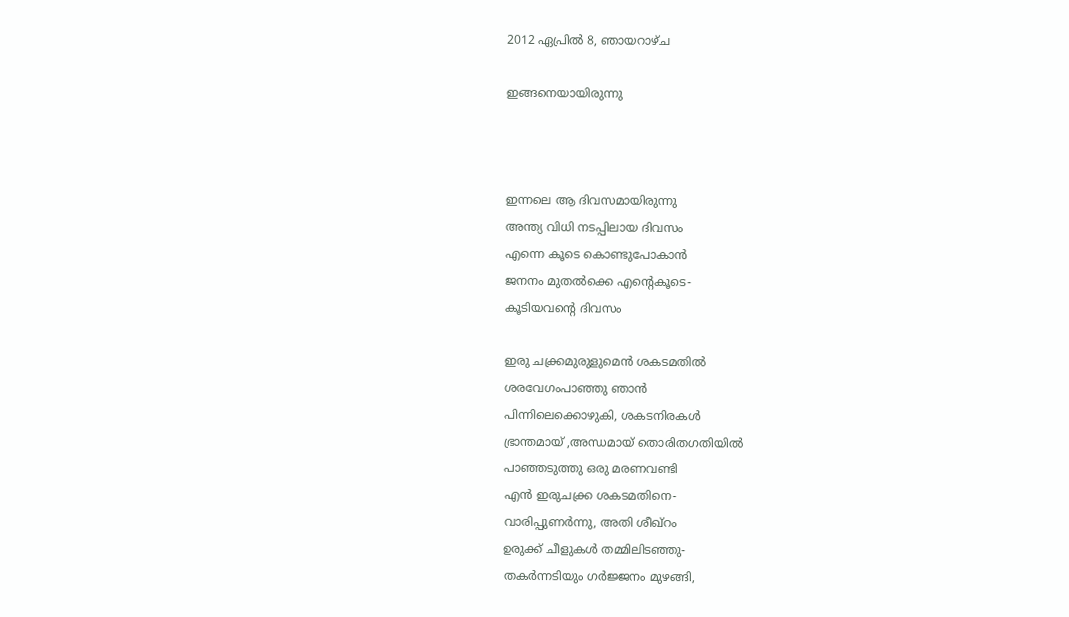2012 ഏപ്രിൽ 8, ഞായറാഴ്‌ച

ഇങ്ങനെയായിരുന്നു



ഇന്നലെ ആ ദിവസമായിരുന്നു
അന്ത്യ വിധി നടപ്പിലായ ദിവസം
എന്നെ കൂടെ കൊണ്ടുപോകാന്‍
ജനനം മുതല്‍ക്കെ എന്‍റെകൂടെ-
കൂടിയവന്റെ ദിവസം

ഇരു ചക്ക്രമുരുളുമെന്‍ ശകടമതില്‍
ശരവേഗംപാഞ്ഞു ഞാന്‍
പിന്നിലെക്കൊഴുകി, ശകടനിരകള്‍
ഭ്രാന്തമായ് ,അന്ധമായ് തൊരിതഗതിയില്‍
പാഞ്ഞടുത്തു ഒരു മരണവണ്ടി
എന്‍ ഇരുചക്ക്ര ശകടമതിനെ-
വാരിപ്പുണര്‍ന്നു, അതി ശീഖ്റം
ഉരുക്ക് ചീളുകള്‍ തമ്മിലിടഞ്ഞു-
തകര്‍ന്നടിയും ഗര്‍ജ്ജനം മുഴങ്ങി,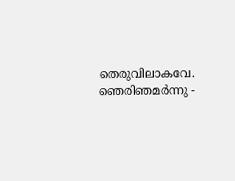തെരുവിലാകവേ.
ഞെരിഞമര്‍ന്നു -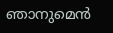ഞാനുമെന്‍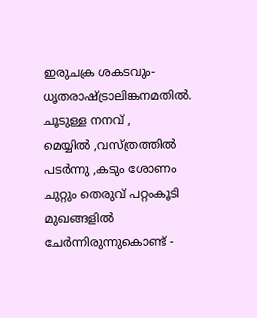ഇരുചക്ര ശകടവും-
ധൃതരാഷ്ട്രാലിങ്കനമതില്‍.
ചൂടുള്ള നനവ്‌ ,
മെയ്യില്‍ ,വസ്ത്രത്തില്‍ പടര്‍ന്നു ,കടും ശോണം
ചുറ്റും തെരുവ് പറ്റംകൂടി
മുഖങ്ങളില്‍ ചേര്‍ന്നിരുന്നുകൊണ്ട് -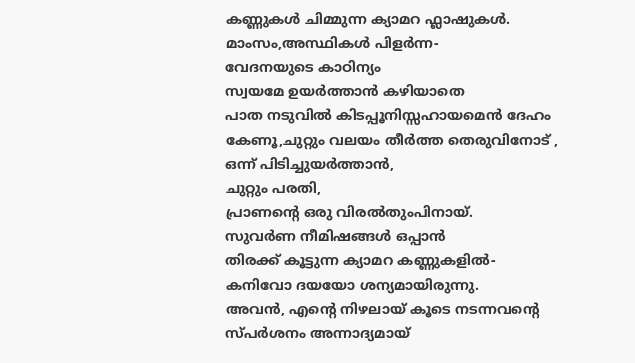കണ്ണുകള്‍ ചിമ്മുന്ന ക്യാമറ ഫ്ലാഷുകള്‍.
മാംസം,അസ്ഥികള്‍ പിളര്‍ന്ന-
വേദനയുടെ കാഠിന്യം
സ്വയമേ ഉയര്‍ത്താന്‍ കഴിയാതെ
പാത നടുവില്‍ കിടപ്പൂനിസ്സഹായമെന്‍ ദേഹം
കേണൂ,ചുറ്റും വലയം തീര്‍ത്ത തെരുവിനോട് ,
ഒന്ന് പിടിച്ചുയര്‍ത്താന്‍,
ചുറ്റും പരതി,
പ്രാണന്റെ ഒരു വിരല്‍തുംപിനായ്.
സുവര്‍ണ നീമിഷങ്ങള്‍ ഒപ്പാന്‍
തിരക്ക് കൂട്ടുന്ന ക്യാമറ കണ്ണുകളില്‍-
കനിവോ ദയയോ ശന്യമായിരുന്നു.
അവന്‍, എന്റെ നിഴലായ് കൂടെ നടന്നവന്റെ
സ്പര്‍ശനം അന്നാദ്യമായ്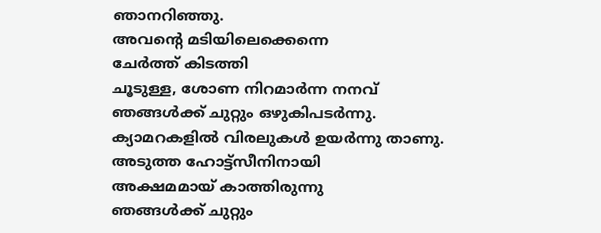ഞാനറിഞ്ഞു.
അവന്‍റെ മടിയിലെക്കെന്നെ
ചേര്‍ത്ത് കിടത്തി
ചൂടുള്ള, ശോണ നിറമാര്‍ന്ന നനവ്‌
ഞങ്ങള്‍ക്ക് ചുറ്റും ഒഴുകിപടര്‍ന്നു.
ക്യാമറകളില്‍ വിരലുകള്‍ ഉയര്‍ന്നു താണു.
അടുത്ത ഹോട്ട്സീനിനായി
അക്ഷമമായ് കാത്തിരുന്നു
ഞങ്ങള്‍ക്ക് ചുറ്റും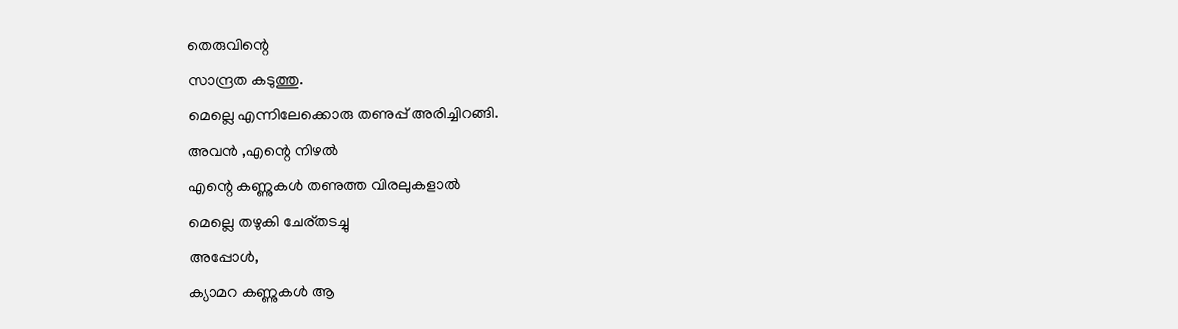തെരുവിന്റെ
സാന്ദ്രത കടുത്തു.
മെല്ലെ എന്നിലേക്കൊരു തണുപ്പ് അരിച്ചിറങ്ങി.
അവന്‍ ,എന്റെ നിഴല്‍
എന്റെ കണ്ണുകള്‍ തണുത്ത വിരലുകളാല്‍
മെല്ലെ തഴുകി ചേര്തടച്ചു
അപ്പോള്‍,
ക്യാമറ കണ്ണുകള്‍ ആ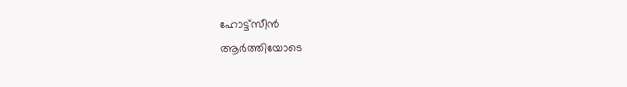ഹോട്ട്സീന്‍
ആര്‍ത്തിയോടെ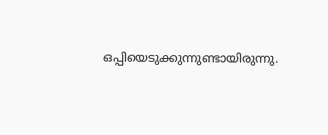ഒപ്പിയെടുക്കുന്നുണ്ടായിരുന്നു.